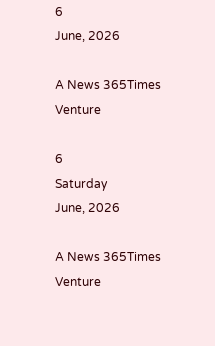6
June, 2026

A News 365Times Venture

6
Saturday
June, 2026

A News 365Times Venture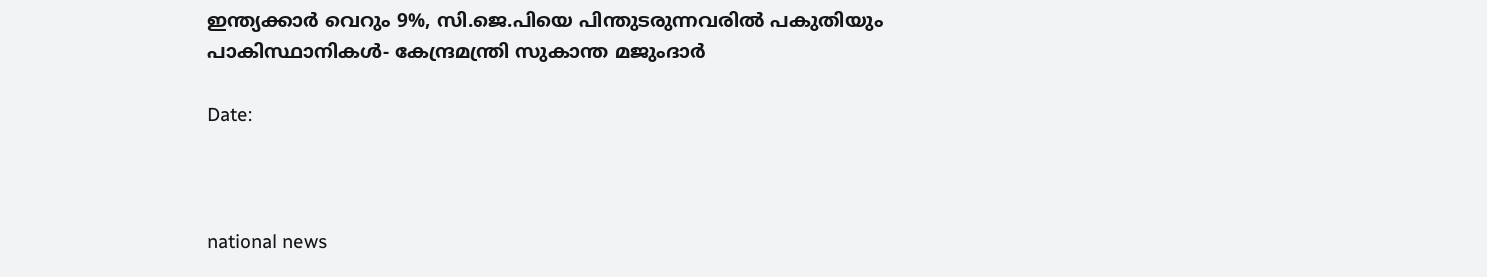ഇന്ത്യക്കാര്‍ വെറും 9%, സി.ജെ.പിയെ പിന്തുടരുന്നവരില്‍ പകുതിയും പാകിസ്ഥാനികള്‍- കേന്ദ്രമന്ത്രി സുകാന്ത മജുംദാര്‍

Date:



national news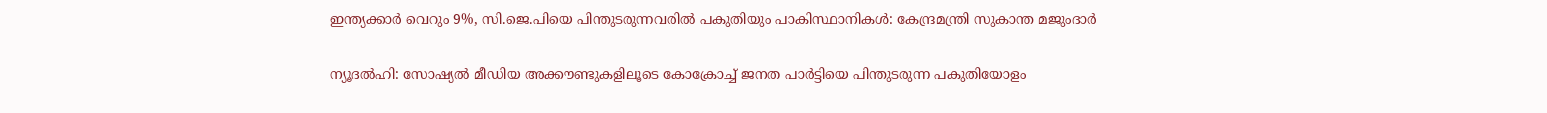ഇന്ത്യക്കാര്‍ വെറും 9%, സി.ജെ.പിയെ പിന്തുടരുന്നവരില്‍ പകുതിയും പാകിസ്ഥാനികള്‍: കേന്ദ്രമന്ത്രി സുകാന്ത മജുംദാര്‍

ന്യൂദല്‍ഹി: സോഷ്യല്‍ മീഡിയ അക്കൗണ്ടുകളിലൂടെ കോക്രോച്ച് ജനത പാര്‍ട്ടിയെ പിന്തുടരുന്ന പകുതിയോളം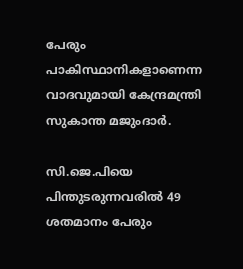പേരും പാകിസ്ഥാനികളാണെന്ന വാദവുമായി കേന്ദ്രമന്ത്രി സുകാന്ത മജുംദാര്‍.

സി.ജെ.പിയെ പിന്തുടരുന്നവരില്‍ 49 ശതമാനം പേരും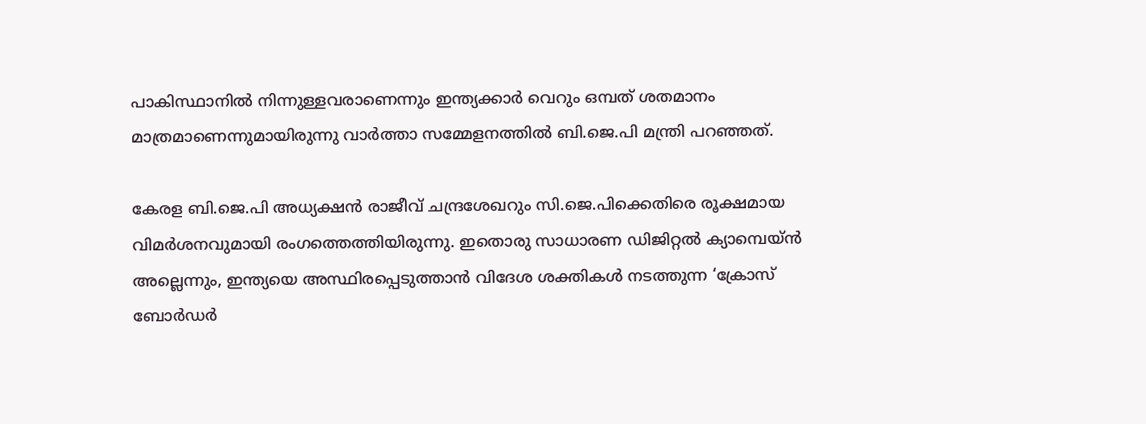പാകിസ്ഥാനില്‍ നിന്നുള്ളവരാണെന്നും ഇന്ത്യക്കാര്‍ വെറും ഒമ്പത് ശതമാനം മാത്രമാണെന്നുമായിരുന്നു വാര്‍ത്താ സമ്മേളനത്തില്‍ ബി.ജെ.പി മന്ത്രി പറഞ്ഞത്.

കേരള ബി.ജെ.പി അധ്യക്ഷന്‍ രാജീവ് ചന്ദ്രശേഖറും സി.ജെ.പിക്കെതിരെ രൂക്ഷമായ വിമര്‍ശനവുമായി രംഗത്തെത്തിയിരുന്നു. ഇതൊരു സാധാരണ ഡിജിറ്റല്‍ ക്യാമ്പെയ്ന്‍ അല്ലെന്നും, ഇന്ത്യയെ അസ്ഥിരപ്പെടുത്താന്‍ വിദേശ ശക്തികള്‍ നടത്തുന്ന ‘ക്രോസ് ബോര്‍ഡര്‍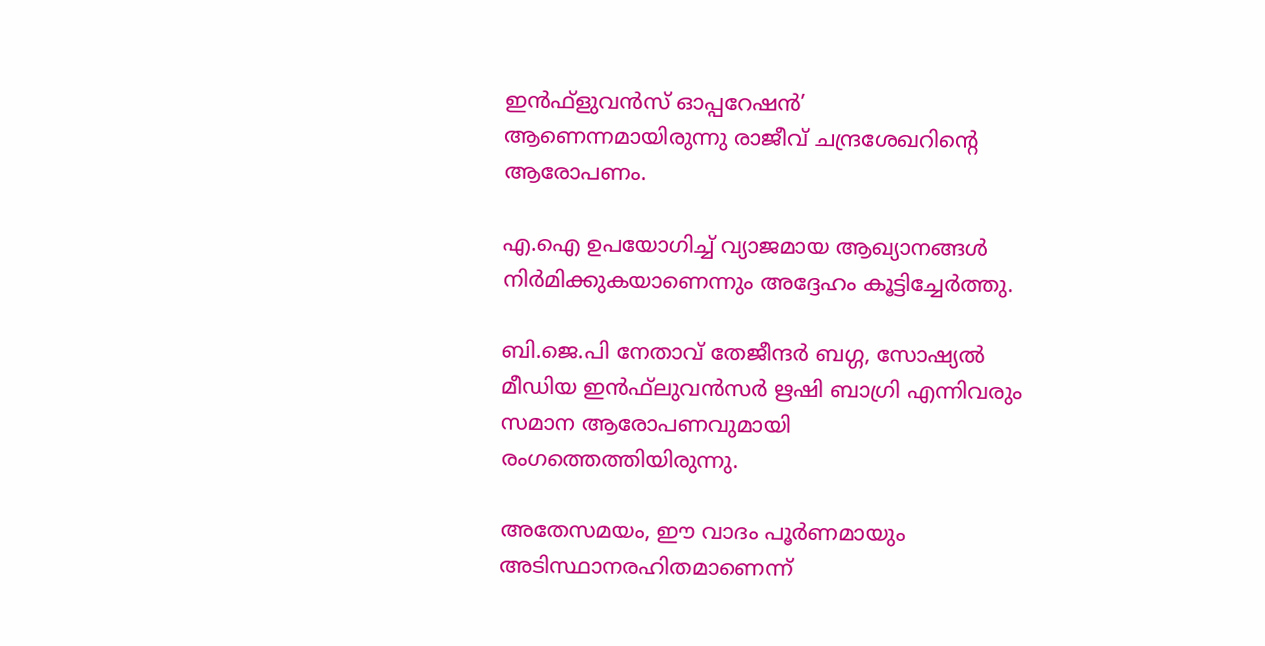ഇന്‍ഫ്‌ളുവന്‍സ് ഓപ്പറേഷന്‍’ ആണെന്നമായിരുന്നു രാജീവ് ചന്ദ്രശേഖറിന്റെ ആരോപണം.

എ.ഐ ഉപയോഗിച്ച് വ്യാജമായ ആഖ്യാനങ്ങള്‍ നിര്‍മിക്കുകയാണെന്നും അദ്ദേഹം കൂട്ടിച്ചേര്‍ത്തു.

ബി.ജെ.പി നേതാവ് തേജീന്ദര്‍ ബഗ്ഗ, സോഷ്യല്‍ മീഡിയ ഇന്‍ഫ്‌ലുവന്‍സര്‍ ഋഷി ബാഗ്രി എന്നിവരും സമാന ആരോപണവുമായി രംഗത്തെത്തിയിരുന്നു.

അതേസമയം, ഈ വാദം പൂര്‍ണമായും അടിസ്ഥാനരഹിതമാണെന്ന്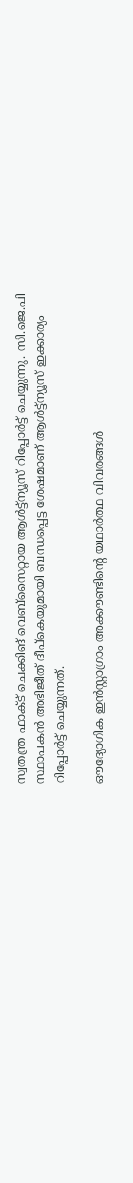സ്വതന്ത്ര ഫാക്ട് ചെക്കിങ് വെബ്‌സൈറ്റായ ആള്‍ട്ട്‌ന്യൂസ് റിപ്പോര്‍ട്ട് ചെയ്യുന്നു. സി.ജെ.പി സ്ഥാപകന്‍ അഭിജീത് ദീപ്‌കെയുമായി ബന്ധപ്പെട്ട ശേഷമാണ് ആള്‍ട്ട്‌ന്യൂസ് ഇക്കാര്യം റിപ്പോര്‍ട്ട് ചെയ്യുന്നത്.

ഔദ്യോഗിക ഇന്‍സ്റ്റാഗ്രാം അക്കൗണ്ടിന്റെ യഥാര്‍ത്ഥ വിവരങ്ങള്‍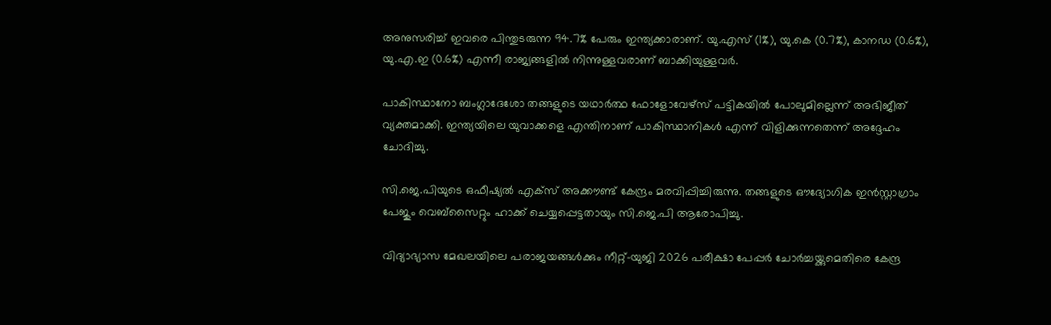അനുസരിച്ച് ഇവരെ പിന്തുടരുന്ന 94.7% പേരും ഇന്ത്യക്കാരാണ്. യു.എസ് (1%), യു.കെ (0.7%), കാനഡ (0.6%), യു.എ.ഇ (0.6%) എന്നീ രാജ്യങ്ങളില്‍ നിന്നുള്ളവരാണ് ബാക്കിയുള്ളവര്‍.

പാകിസ്ഥാനോ ബംഗ്ലാദേശോ തങ്ങളുടെ യഥാര്‍ത്ഥ ഫോളോവേഴ്സ് പട്ടികയില്‍ പോലുമില്ലെന്ന് അഭിജീത് വ്യക്തമാക്കി. ഇന്ത്യയിലെ യുവാക്കളെ എന്തിനാണ് പാകിസ്ഥാനികള്‍ എന്ന് വിളിക്കുന്നതെന്ന് അദ്ദേഹം ചോദിച്ചു.

സി.ജെ.പിയുടെ ഒഫീഷ്യല്‍ എക്‌സ് അക്കൗണ്ട് കേന്ദ്രം മരവിപ്പിച്ചിരുന്നു. തങ്ങളുടെ ഔദ്യോഗിക ഇന്‍സ്റ്റാഗ്രാം പേജും വെബ്‌സൈറ്റും ഹാക്ക് ചെയ്യപ്പെട്ടതായും സി.ജെ.പി ആരോപിച്ചു.

വിദ്യാഭ്യാസ മേഖലയിലെ പരാജയങ്ങള്‍ക്കും നീറ്റ്-യുജി 2026 പരീക്ഷാ പേപ്പര്‍ ചോര്‍ച്ചയ്ക്കുമെതിരെ കേന്ദ്ര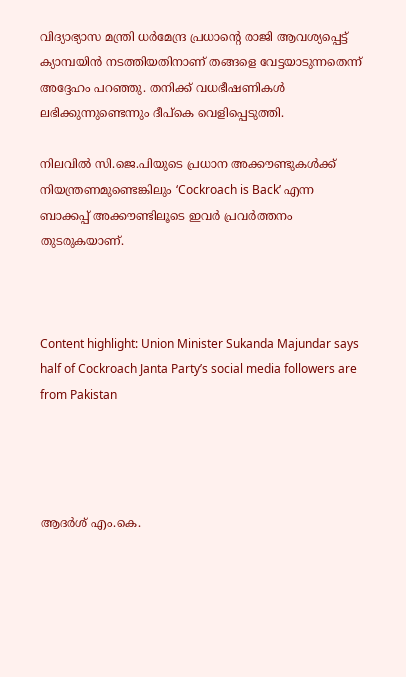വിദ്യാഭ്യാസ മന്ത്രി ധര്‍മേന്ദ്ര പ്രധാന്റെ രാജി ആവശ്യപ്പെട്ട് ക്യാമ്പയിന്‍ നടത്തിയതിനാണ് തങ്ങളെ വേട്ടയാടുന്നതെന്ന് അദ്ദേഹം പറഞ്ഞു. തനിക്ക് വധഭീഷണികള്‍ ലഭിക്കുന്നുണ്ടെന്നും ദീപ്കെ വെളിപ്പെടുത്തി.

നിലവില്‍ സി.ജെ.പിയുടെ പ്രധാന അക്കൗണ്ടുകള്‍ക്ക് നിയന്ത്രണമുണ്ടെങ്കിലും ‘Cockroach is Back’ എന്ന ബാക്കപ്പ് അക്കൗണ്ടിലൂടെ ഇവര്‍ പ്രവര്‍ത്തനം തുടരുകയാണ്.



Content highlight: Union Minister Sukanda Majundar says half of Cockroach Janta Party’s social media followers are from Pakistan




ആദര്‍ശ് എം.കെ.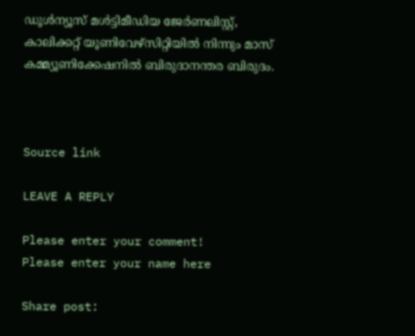ഡൂള്‍ന്യൂസ് മള്‍ട്ടിമീഡിയ ജേര്‍ണലിസ്റ്റ്, കാലിക്കറ്റ് യൂണിവേഴ്സിറ്റിയില്‍ നിന്നും മാസ് കമ്മ്യൂണിക്കേഷനില്‍ ബിരുദാനന്തര ബിരുദം.



Source link

LEAVE A REPLY

Please enter your comment!
Please enter your name here

Share post: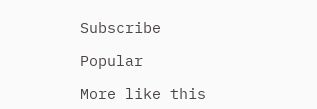Subscribe

Popular

More like this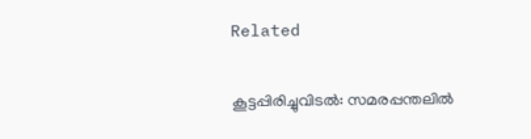Related

കൂട്ടപ്പിരിച്ചുവിടല്‍: സമരപ്പന്തലില്‍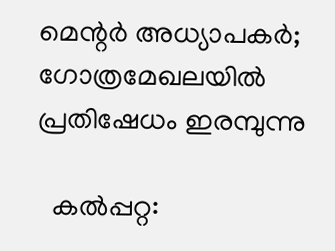മെന്റര്‍ അധ്യാപകര്‍; ഗോത്രമേഖലയില്‍ പ്രതിഷേധം ഇരമ്പുന്നു

  കല്‍പ്പറ്റ: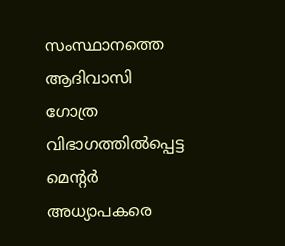സംസ്ഥാനത്തെ ആദിവാസി ഗോത്ര വിഭാഗത്തില്‍പ്പെട്ട മെന്റര്‍ അധ്യാപകരെ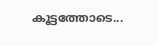കൂട്ടത്തോടെ...